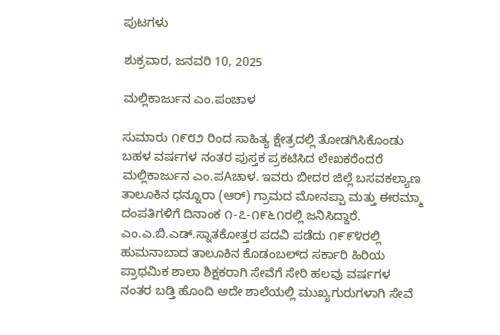ಪುಟಗಳು

ಶುಕ್ರವಾರ, ಜನವರಿ 10, 2025

ಮಲ್ಲಿಕಾರ್ಜುನ ಎಂ.ಪಂಚಾಳ

ಸುಮಾರು ೧೯೮೨ ರಿಂದ ಸಾಹಿತ್ಯ ಕ್ಷೇತ್ರದಲ್ಲಿ ತೋಡಗಿಸಿಕೊಂಡು ಬಹಳ ವರ್ಷಗಳ ನಂತರ ಪುಸ್ತಕ ಪ್ರಕಟಿಸಿದ ಲೇಖಕರೆಂದರೆ ಮಲ್ಲಿಕಾರ್ಜುನ ಎಂ.ಪAಚಾಳ. ಇವರು ಬೀದರ ಜಿಲ್ಲೆ ಬಸವಕಲ್ಯಾಣ ತಾಲೂಕಿನ ಧನ್ನೂರಾ (ಆರ್) ಗ್ರಾಮದ ಮೋನಪ್ಪಾ ಮತ್ತು ಈರಮ್ಮಾ ದಂಪತಿಗಳಿಗೆ ದಿನಾಂಕ ೧-೭-೧೯೬೧ರಲ್ಲಿ ಜನಿಸಿದ್ದಾರೆ. ಎಂ.ಎ.ಬಿ.ಎಡ್.ಸ್ನಾತಕೋತ್ತರ ಪದವಿ ಪಡೆದು ೧೯೯೪ರಲ್ಲಿ ಹುಮನಾಬಾದ ತಾಲೂಕಿನ ಕೊಡಂಬಲ್‌ದ ಸರ್ಕಾರಿ ಹಿರಿಯ ಪ್ರಾಥಮಿಕ ಶಾಲಾ ಶಿಕ್ಷಕರಾಗಿ ಸೇವೆಗೆ ಸೇರಿ ಹಲವು ವರ್ಷಗಳ ನಂತರ ಬಡ್ತಿ ಹೊಂದಿ ಅದೇ ಶಾಲೆಯಲ್ಲಿ ಮುಖ್ಯಗುರುಗಳಾಗಿ ಸೇವೆ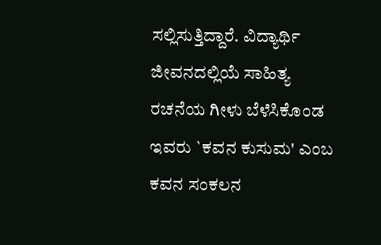ಸಲ್ಲಿಸುತ್ತಿದ್ದಾರೆ. ವಿದ್ಯಾರ್ಥಿ ಜೀವನದಲ್ಲಿಯೆ ಸಾಹಿತ್ಯ ರಚನೆಯ ಗೀಳು ಬೆಳೆಸಿಕೊಂಡ ಇವರು `ಕವನ ಕುಸುಮ' ಎಂಬ ಕವನ ಸಂಕಲನ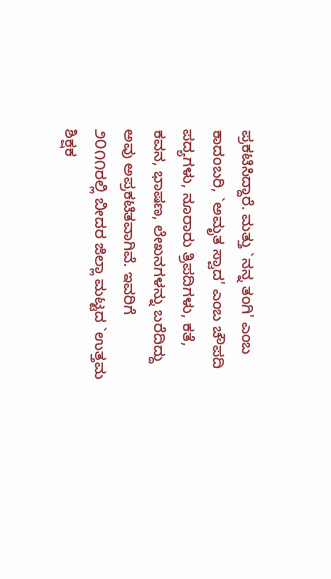ಪ್ರಕಟಿಸಿದ್ದಾರೆ. ಮತ್ತು `ನನ್ನ ತಂಗಿ' ಎಂಬ ಕಾದಂಬರಿ, `ಅಮೃತ ಸ್ವಾದ' ಎಂಬ ಚೌಪದಿ ಪದ್ಯಗಳು, ನೂರಾರು ತ್ರಿಪದಿಗಳು, ಕತೆ, ಕವನ, ಭಾಷಣ, ಲೇಖನಗಳನ್ನು ಬರೆದಿದ್ದು ಅವು ಅಪ್ರಕಟಿತವಾಗಿವೆ. ಇವರಿಗೆ ೨೦೧೧ರಲ್ಲಿ ಬೀದರ ಜಿಲ್ಲಾ ಮಟ್ಟದ `ಉತ್ತಮ ಶಿಕ್ಷಕ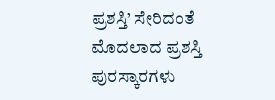ಪ್ರಶಸ್ತಿ’ ಸೇರಿದಂತೆ ಮೊದಲಾದ ಪ್ರಶಸ್ತಿ ಪುರಸ್ಕಾರಗಳು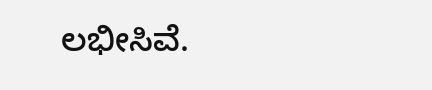ಲಭೀಸಿವೆ.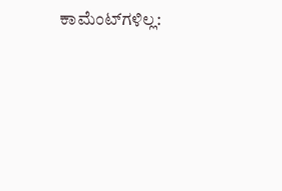ಕಾಮೆಂಟ್‌ಗಳಿಲ್ಲ: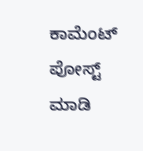ಕಾಮೆಂಟ್‌‌ ಪೋಸ್ಟ್‌ ಮಾಡಿ